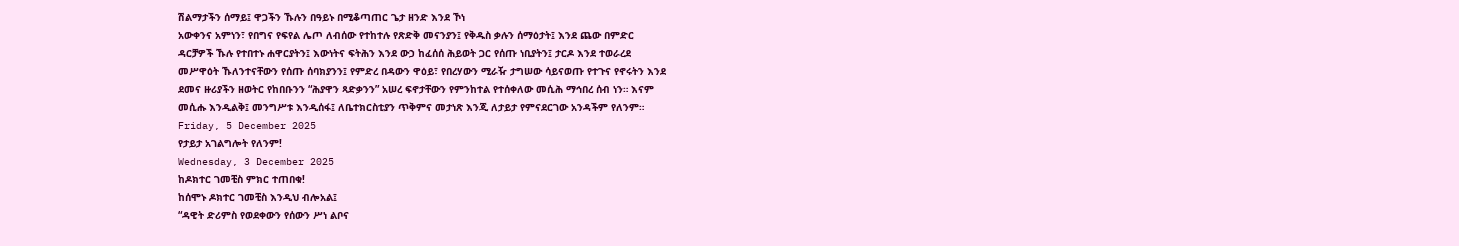ሽልማታችን ሰማይ፤ ዋጋችን ኹሉን በዓይኑ በሚቆጣጠር ጌታ ዘንድ እንደ ኾነ
አውቀንና አምነን፣ የበግና የፍየል ሌጦ ለብሰው የተከተሉ የጽድቅ መናንያን፤ የቅዱስ ቃሉን ሰማዕታት፤ እንደ ጨው በምድር
ዳርቻዎች ኹሉ የተበተኑ ሐዋርያትን፤ እውነትና ፍትሕን እንደ ውኃ ከፈሰሰ ሕይወት ጋር የሰጡ ነቢያትን፤ ታርዶ እንደ ተወራረደ
መሥዋዕት ኹለንተናቸውን የሰጡ ሰባክያንን፤ የምድረ በዳውን ዋዕይ፣ የበረሃውን ሚራዥ ታግሠው ሳይናወጡ የተጉና የኖሩትን እንደ
ደመና ዙሪያችን ዘወትር የከበቡንን “ሕያዋን ጻድቃንን” አሠረ ፍኖታቸውን የምንከተል የተሰቀለው መሲሕ ማኅበረ ሰብ ነን። እናም
መሲሑ እንዲልቅ፤ መንግሥቱ እንዲሰፋ፤ ለቤተክርስቲያን ጥቅምና መታነጽ እንጂ ለታይታ የምናደርገው አንዳችም የለንም።
Friday, 5 December 2025
የታይታ አገልግሎት የለንም!
Wednesday, 3 December 2025
ከዶክተር ገመቺስ ምክር ተጠበቁ!
ከሰሞኑ ዶክተር ገመቺስ እንዲህ ብሎአል፤
“ዳዊት ድሪምስ የወደቀውን የሰውን ሥነ ልቦና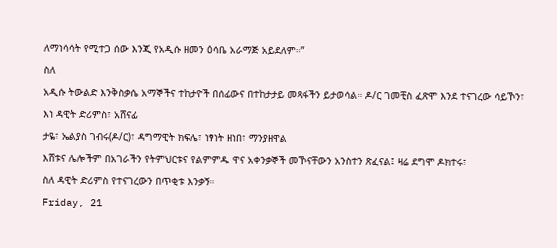ለማነሳሳት የሚተጋ ሰው እንጂ የአዲሱ ዘመን ዕሳቤ አራማጅ አይደለም።”
ስለ
አዲሱ ትውልድ እንቅስቃሴ አማኞችና ተከታዮች በሰፊውና በተከታታይ መጻፋችን ይታወሳል። ዶ/ር ገመቺስ ፈጽሞ እንደ ተናገረው ሳይኾን፣
እነ ዳዊት ድሪምስ፣ አሸናፊ
ታዬ፣ ኤልያስ ገብሩ(ዶ/ር)፣ ዳግማዊት ክፍሌ፣ ነፃነት ዘነበ፣ ማንያዘዋል
እሸቱና ሌሎችም በአገራችን የትምህርቱና የልምምዱ ዋና አቀንቃኞች መኾናቸውን አንስተን ጽፈናል፤ ዛሬ ደግሞ ዶክተሩ፣
ስለ ዳዊት ድሪምስ የተናገረውን በጥቂቱ እንቃኝ።
Friday, 21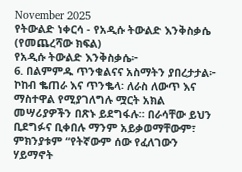November 2025
የትውልድ ነቀርሳ - የአዲሱ ትውልድ እንቅስቃሴ (የመጨረሻው ክፍል)
የአዲሱ ትውልድ እንቅስቃሴ፦
6. በልምምዱ ጥንቁልናና አስማትን ያበረታታል፦ ኮከብ ቈጠራ እና ጥንቈላ፡ ለራስ ለውጥ እና ማስተዋል የሚያገለግሉ ሟርት አክል መሣሪያዎችን በጽኑ ይደግፋሉ። በራሳቸው ይህን ቢደግፉና ቢቀበሉ ማንም አይቃወማቸውም፣ ምክንያቱም “የትኛውም ሰው የፈለገውን ሃይማኖት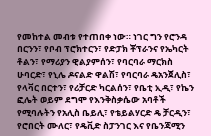የመከተል መብቱ የተጠበቀ ነው። ነገር ግን የሮንዳ በርንን፣ የቦብ ፕሮክተርን፣ የድፓክ ቾፕራንና የኤካርት ቶልን፣ የማሪያን ዊልያምሰን፣ የባርባራ ማርክስ ሁባርድ፣ የኒሌ ዶናልድ ዋልሽ፣ የባርባራ ዴአንጀሊስ፣ የላቫር በርተን፣ የሪቻርድ ካርልሰን፣ የቤቲ ኢዲ፣ የኬን ፎሌት ወይም ደግሞ የእንቅስቃሴው አባቶች የሚባሉትን የአሊስ ቤይሊ፣ የቴይልሃርድ ዴ ቻርዲን፣ የሮበርት ሙለር፣ የዴቪድ ስፓንገር እና የቤንጃሚን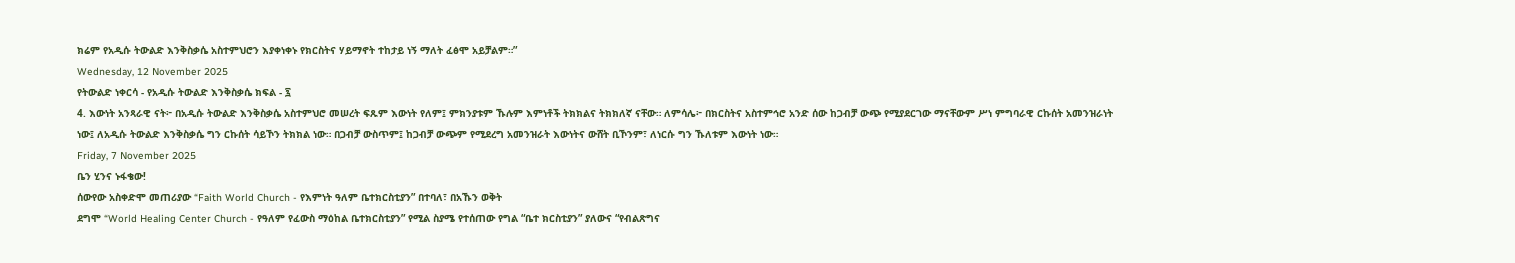ክሬም የአዲሱ ትውልድ እንቅስቃሴ አስተምህሮን እያቀነቀኑ የክርስትና ሃይማኖት ተከታይ ነኝ ማለት ፈፅሞ አይቻልም።”
Wednesday, 12 November 2025
የትውልድ ነቀርሳ - የአዲሱ ትውልድ እንቅስቃሴ ክፍል - ፯
4. እውነት አንጻራዊ ናት፦ በአዲሱ ትውልድ እንቅስቃሴ አስተምህሮ መሠረት ፍጹም እውነት የለም፤ ምክንያቱም ኹሉም እምነቶች ትክክልና ትክክለኛ ናቸው። ለምሳሌ፦ በክርስትና አስተምኅሮ አንድ ሰው ከጋብቻ ውጭ የሚያደርገው ማናቸውም ሥነ ምግባራዊ ርኩሰት አመንዝራነት ነው፤ ለአዲሱ ትውልድ እንቅስቃሴ ግን ርኩሰት ሳይኾን ትክክል ነው። በጋብቻ ውስጥም፤ ከጋብቻ ውጭም የሚደረግ አመንዝራት እውነትና ውሸት ቢኾንም፣ ለነርሱ ግን ኹለቱም እውነት ነው።
Friday, 7 November 2025
ቤን ሂንና ኑፋቄው!
ሰውየው አስቀድሞ መጠሪያው “Faith World Church - የእምነት ዓለም ቤተክርስቲያን” በተባለ፣ በአኹን ወቅት
ደግሞ “World Healing Center Church - የዓለም የፈውስ ማዕከል ቤተክርስቲያን” የሚል ስያሜ የተሰጠው የግል “ቤተ ክርስቲያን” ያለውና “የብልጽግና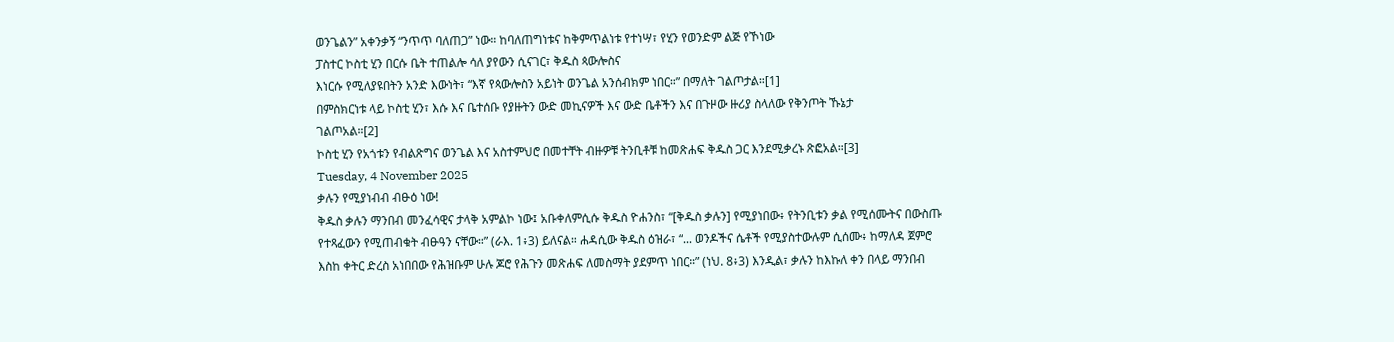ወንጌልን” አቀንቃኝ “ንጥጥ ባለጠጋ” ነው። ከባለጠግነቱና ከቅምጥልነቱ የተነሣ፣ የሂን የወንድም ልጅ የኾነው
ፓስተር ኮስቲ ሂን በርሱ ቤት ተጠልሎ ሳለ ያየውን ሲናገር፣ ቅዱስ ጳውሎስና
እነርሱ የሚለያዩበትን አንድ እውነት፣ “እኛ የጳውሎስን አይነት ወንጌል አንሰብክም ነበር።” በማለት ገልጦታል።[1]
በምስክርነቱ ላይ ኮስቲ ሂን፣ እሱ እና ቤተሰቡ የያዙትን ውድ መኪናዎች እና ውድ ቤቶችን እና በጉዞው ዙሪያ ስላለው የቅንጦት ኹኔታ
ገልጦአል።[2]
ኮስቲ ሂን የአጎቱን የብልጽግና ወንጌል እና አስተምህሮ በመተቸት ብዙዎቹ ትንቢቶቹ ከመጽሐፍ ቅዱስ ጋር እንደሚቃረኑ ጽፎአል።[3]
Tuesday, 4 November 2025
ቃሉን የሚያነብብ ብፁዕ ነው!
ቅዱስ ቃሉን ማንበብ መንፈሳዊና ታላቅ አምልኮ ነው፤ አቡቀለምሲሱ ቅዱስ ዮሐንስ፣ “[ቅዱስ ቃሉን] የሚያነበው፥ የትንቢቱን ቃል የሚሰሙትና በውስጡ የተጻፈውን የሚጠብቁት ብፁዓን ናቸው።” (ራእ. 1፥3) ይለናል። ሐዳሲው ቅዱስ ዕዝራ፣ “... ወንዶችና ሴቶች የሚያስተውሉም ሲሰሙ፥ ከማለዳ ጀምሮ እስከ ቀትር ድረስ አነበበው የሕዝቡም ሁሉ ጆሮ የሕጉን መጽሐፍ ለመስማት ያደምጥ ነበር።” (ነህ. 8፥3) እንዲል፣ ቃሉን ከእኩለ ቀን በላይ ማንበብ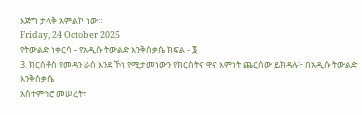እጅግ ታላቅ አምልኮ ነው።
Friday, 24 October 2025
የትውልድ ነቀርሳ - የአዲሱ ትውልድ እንቅስቃሴ ክፍል - ፮
3. ክርስቶስ የመዳን ራስ እንደ ኾነ የሚታመነውን የክርስትና ዋና እምነት ጨርሰው ይክዳሉ፦ በአዲሱ ትውልድ እንቅስቃሴ
አስተምኅሮ መሠረት፣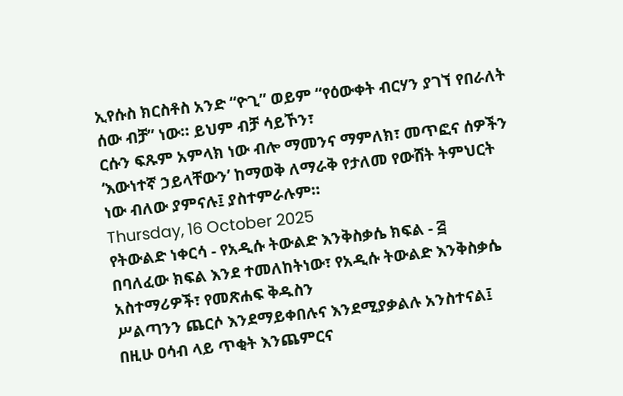ኢየሱስ ክርስቶስ አንድ “ዮጊ” ወይም “የዕውቀት ብርሃን ያገኘ የበራለት ሰው ብቻ” ነው። ይህም ብቻ ሳይኾን፣
ርሱን ፍጹም አምላክ ነው ብሎ ማመንና ማምለክ፣ መጥፎና ሰዎችን ‘እውነተኛ ኃይላቸውን’ ከማወቅ ለማራቅ የታለመ የውሸት ትምህርት
ነው ብለው ያምናሉ፤ ያስተምራሉም።
Thursday, 16 October 2025
የትውልድ ነቀርሳ - የአዲሱ ትውልድ እንቅስቃሴ ክፍል - ፭
በባለፈው ክፍል እንደ ተመለከትነው፣ የአዲሱ ትውልድ እንቅስቃሴ አስተማሪዎች፣ የመጽሐፍ ቅዱስን
ሥልጣንን ጨርሶ እንደማይቀበሉና እንደሚያቃልሉ አንስተናል፤ በዚሁ ዐሳብ ላይ ጥቂት እንጨምርና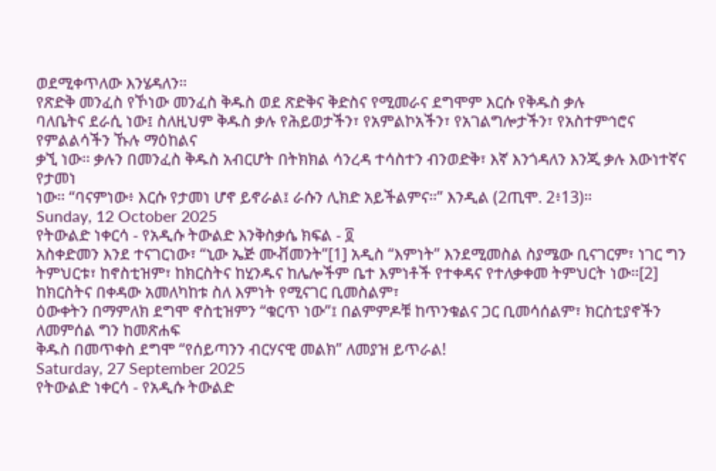ወደሚቀጥለው እንሄዳለን።
የጽድቅ መንፈስ የኾነው መንፈስ ቅዱስ ወደ ጽድቅና ቅድስና የሚመራና ደግሞም እርሱ የቅዱስ ቃሉ
ባለቤትና ደራሲ ነው፤ ስለዚህም ቅዱስ ቃሉ የሕይወታችን፣ የአምልኮአችን፣ የአገልግሎታችን፣ የአስተምኅሮና የምልልሳችን ኹሉ ማዕከልና
ቃኚ ነው። ቃሉን በመንፈስ ቅዱስ አብርሆት በትክክል ሳንረዳ ተሳስተን ብንወድቅ፣ እኛ እንጎዳለን እንጂ ቃሉ እውነተኛና የታመነ
ነው። “ባናምነው፥ እርሱ የታመነ ሆኖ ይኖራል፤ ራሱን ሊክድ አይችልምና።” እንዲል (2ጢሞ. 2፥13)።
Sunday, 12 October 2025
የትውልድ ነቀርሳ - የአዲሱ ትውልድ እንቅስቃሴ ክፍል - ፬
አስቀድመን እንደ ተናገርነው፣ “ኒው ኤጅ ሙቭመንት”[1] አዲስ “እምነት” እንደሚመስል ስያሜው ቢናገርም፣ ነገር ግን
ትምህርቱ፣ ከኖስቲዝም፣ ከክርስትና ከሂንዱና ከሌሎችም ቤተ እምነቶች የተቀዳና የተለቃቀመ ትምህርት ነው።[2] ከክርስትና በቀዳው አመለካከቱ ስለ እምነት የሚናገር ቢመስልም፣
ዕውቀትን በማምለክ ደግሞ ኖስቲዝምን “ቁርጥ ነው”፤ በልምምዶቹ ከጥንቁልና ጋር ቢመሳሰልም፣ ክርስቲያኖችን ለመምሰል ግን ከመጽሐፍ
ቅዱስ በመጥቀስ ደግሞ “የሰይጣንን ብርሃናዊ መልክ” ለመያዝ ይጥራል!
Saturday, 27 September 2025
የትውልድ ነቀርሳ - የአዲሱ ትውልድ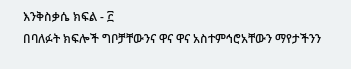እንቅስቃሴ ክፍል - ፫
በባለፉት ክፍሎች ግቦቻቸውንና ዋና ዋና አስተምኅሮአቸውን ማየታችንን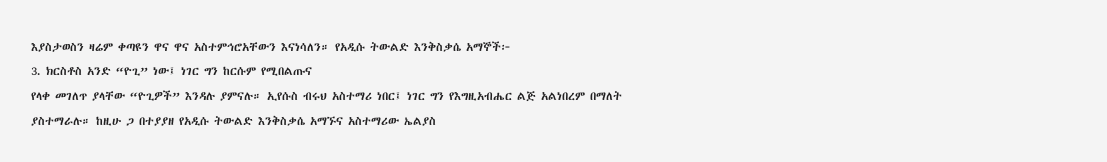እያስታወስን ዛሬም ቀጣዩን ዋና ዋና አስተምኅሮአቸውን እናነሳለን። የአዲሱ ትውልድ እንቅስቃሴ አማኞች፦
3. ክርስቶስ አንድ “ዮጊ” ነው፤ ነገር ግን ከርሱም የሚበልጡና
የላቀ መገለጥ ያላቸው “ዮጊዎች” እንዳሉ ያምናሉ። ኢየሱስ ብሩህ አስተማሪ ነበር፤ ነገር ግን የእግዚአብሔር ልጅ አልነበረም በማለት
ያስተማራሉ። ከዚሁ ጋ በተያያዘ የአዲሱ ትውልድ እንቅስቃሴ አማኙና አስተማሪው ኤልያስ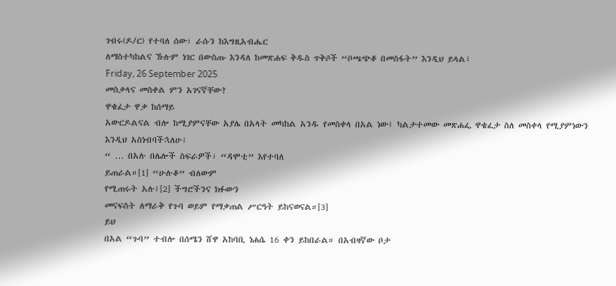ገብሩ(ዶ/ር) የተባለ ሰው፣ ራሱን ከእግዚአብሔር
ለማስተካከልና ኹሉም ነገር በውስጡ እንዳለ ከመጽሐፍ ቅዱስ ጥቅሶች “ቦጫጭቆ በመስፋት” እንዲህ ይላል፣
Friday, 26 September 2025
መስቃላና መስቀል ምን አገናኛቸው?
ዋቄፈታ ዋቃ ከሰማይ
አውርዶልናል ብሎ ከሚያምናቸው አያሌ በአላት መካከል አንዱ የመስቀላ በአል ነው፤ ካልታተመው መጽሐፌ ዋቄፈታ ስለ መስቀላ የሚያምነውን
እንዲህ አስነብባችኋለሁ፤
“ … በአሉ በሌሎች ስፍራዎች፣ “ዳሞቲ” እየተባለ
ይጠራል።[1] “ሁሉቆ” ብለውም
የሚጠሩት አሉ፤[2] ችግሮችንና ክፉውን
መናፍስት ለማራቅ የጉባ ወይም የማቃጠል ሥርዓት ይከናወናል።[3]
ይህ
በአል “ጉባ” ተብሎ በሰሜን ሸዋ አከባቢ ነሐሴ 16 ቀን ይከበራል። በአብዛኛው ቦታ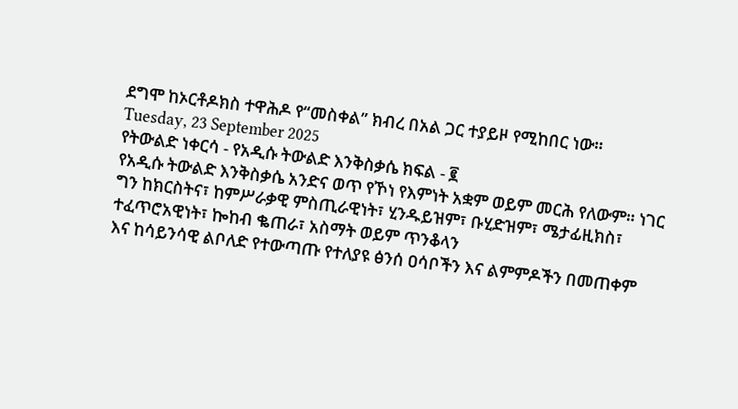ደግሞ ከኦርቶዶክስ ተዋሕዶ የ“መስቀል” ክብረ በአል ጋር ተያይዞ የሚከበር ነው።
Tuesday, 23 September 2025
የትውልድ ነቀርሳ - የአዲሱ ትውልድ እንቅስቃሴ ክፍል - ፪
የአዲሱ ትውልድ እንቅስቃሴ አንድና ወጥ የኾነ የእምነት አቋም ወይም መርሕ የለውም። ነገር
ግን ከክርስትና፣ ከምሥራቃዊ ምስጢራዊነት፣ ሂንዱይዝም፣ ቡሂድዝም፣ ሜታፊዚክስ፣ ተፈጥሮአዊነት፣ ኰከብ ቈጠራ፣ አስማት ወይም ጥንቆላን
እና ከሳይንሳዊ ልቦለድ የተውጣጡ የተለያዩ ፅንሰ ዐሳቦችን እና ልምምዶችን በመጠቀም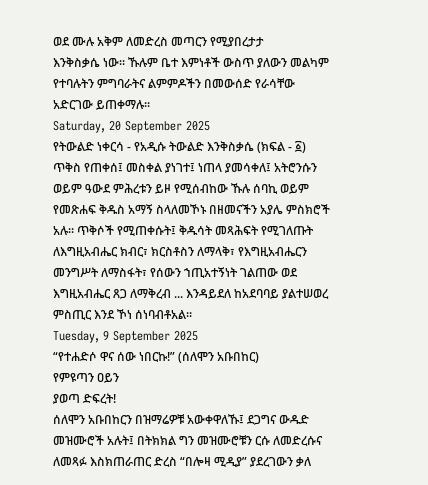ወደ ሙሉ አቅም ለመድረስ መጣርን የሚያበረታታ
እንቅስቃሴ ነው። ኹሉም ቤተ እምነቶች ውስጥ ያለውን መልካም የተባሉትን ምግባራትና ልምምዶችን በመውሰድ የራሳቸው አድርገው ይጠቀማሉ።
Saturday, 20 September 2025
የትውልድ ነቀርሳ - የአዲሱ ትውልድ እንቅስቃሴ (ክፍል - ፩)
ጥቅስ የጠቀሰ፤ መስቀል ያነገተ፤ ነጠላ ያመሳቀለ፤ አትሮንሱን ወይም ዓውደ ምሕረቱን ይዞ የሚሰብከው ኹሉ ሰባኪ ወይም የመጽሐፍ ቅዱስ አማኝ ስላለመኾኑ በዘመናችን አያሌ ምስክሮች አሉ። ጥቅሶች የሚጠቀሱት፤ ቅዱሳት መጻሕፍት የሚገለጡት ለእግዚአብሔር ክብር፣ ክርስቶስን ለማላቅ፣ የእግዚአብሔርን መንግሥት ለማስፋት፣ የሰውን ኀጢአተኝነት ገልጠው ወደ እግዚአብሔር ጸጋ ለማቅረብ ... እንዳይደለ ከአደባባይ ያልተሠወረ ምስጢር እንደ ኾነ ሰነባብቶአል።
Tuesday, 9 September 2025
“የተሐድሶ ዋና ሰው ነበርኩ!” (ሰለሞን አቡበከር)
የምዩጣን ዐይን
ያወጣ ድፍረት!
ሰለሞን አቡበከርን በዝማሬዎቹ አውቀዋለኹ፤ ደጋግና ውዱድ መዝሙሮች አሉት፤ በትክክል ግን መዝሙሮቹን ርሱ ለመድረሱና ለመጻፉ እስክጠራጠር ድረስ “በሎዛ ሚዲያ” ያደረገውን ቃለ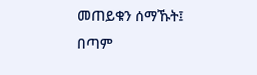መጠይቁን ሰማኹት፤ በጣም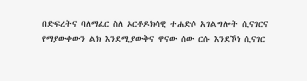በድፍረትና ባለማፈር ስለ ኦርቶዶክሳዊ ተሐድሶ አገልግሎት ሲናገርና የማያውቀውን ልክ እንደሚያውቅና ዋናው ሰው ርሱ እንደኾነ ሲናገር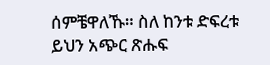ሰምቼዋለኹ። ስለ ከንቱ ድፍረቱ ይህን አጭር ጽሑፍ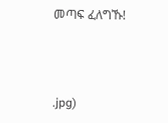መጣፍ ፈለግኹ!



.jpg)